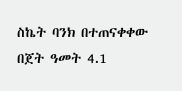ስኬት ባንክ በተጠናቀቀው በጀት ዓመት 4.1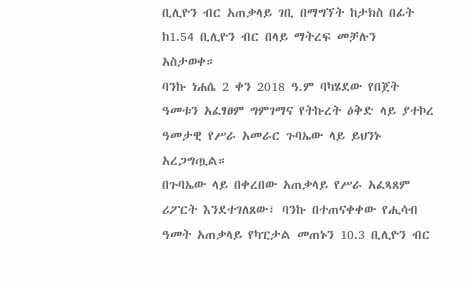ቢሊዮን ብር አጠቃላይ ገቢ በማግኘት ከታክስ በፊት ከ1.54 ቢሊዮን ብር በላይ ማትረፍ መቻሉን አስታወቀ።
ባንኩ ነሐሴ 2 ቀን 2018 ዓ.ም ባካሄደው የበጀት ዓመቱን አፈፃፀም ግምገማና የትኩረት ዕቅድ ላይ ያተኮረ ዓመታዊ የሥራ አመራር ጉባኤው ላይ ይህንኑ አረጋግጧል።
በጉባኤው ላይ በቀረበው አጠቃላይ የሥራ አፈጻጸም ሪፖርት እንደተገለጸው፣ ባንኩ በተጠናቀቀው የሒሳብ ዓመት አጠቃላይ የካፒታል መጠኑን 10.3 ቢሊዮን ብር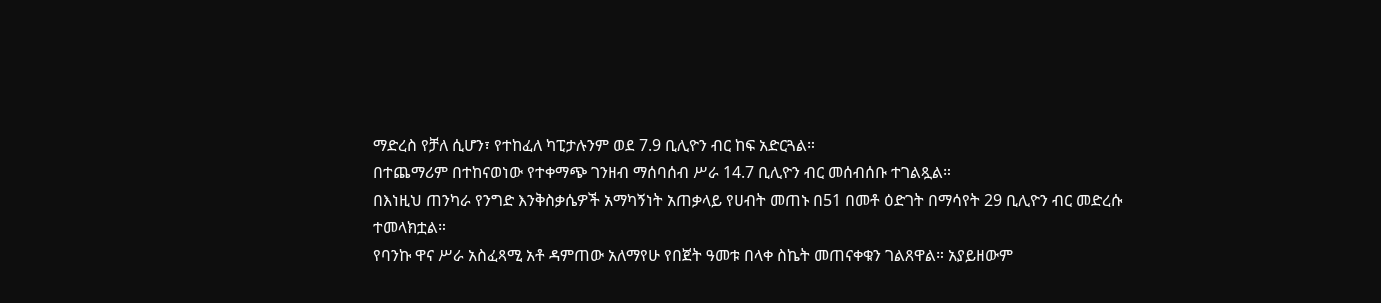ማድረስ የቻለ ሲሆን፣ የተከፈለ ካፒታሉንም ወደ 7.9 ቢሊዮን ብር ከፍ አድርጓል።
በተጨማሪም በተከናወነው የተቀማጭ ገንዘብ ማሰባሰብ ሥራ 14.7 ቢሊዮን ብር መሰብሰቡ ተገልጿል።
በእነዚህ ጠንካራ የንግድ እንቅስቃሴዎች አማካኝነት አጠቃላይ የሀብት መጠኑ በ51 በመቶ ዕድገት በማሳየት 29 ቢሊዮን ብር መድረሱ ተመላክቷል።
የባንኩ ዋና ሥራ አስፈጻሚ አቶ ዳምጠው አለማየሁ የበጀት ዓመቱ በላቀ ስኬት መጠናቀቁን ገልጸዋል። አያይዘውም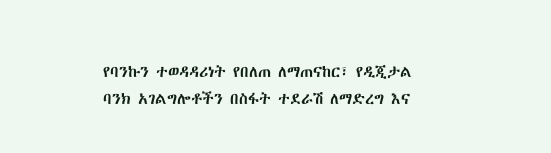የባንኩን ተወዳዳሪነት የበለጠ ለማጠናከር፣ የዲጂታል ባንክ አገልግሎቶችን በስፋት ተደራሽ ለማድረግ እና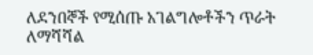ለደንበኞች የሚሰጡ አገልግሎቶችን ጥራት ለማሻሻል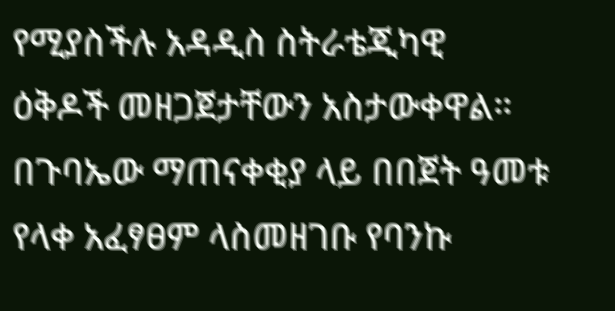የሚያስችሉ አዳዲስ ስትራቴጂካዊ ዕቅዶች መዘጋጀታቸውን አስታውቀዋል።
በጉባኤው ማጠናቀቂያ ላይ በበጀት ዓመቱ የላቀ አፈፃፀም ላስመዘገቡ የባንኩ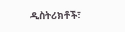ዲስትሪክቶች፣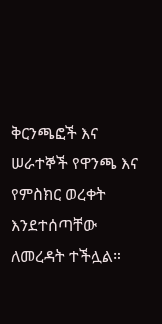ቅርንጫፎች እና ሠራተኞች የዋንጫ እና የምስክር ወረቀት እንደተሰጣቸው ለመረዳት ተችሏል።